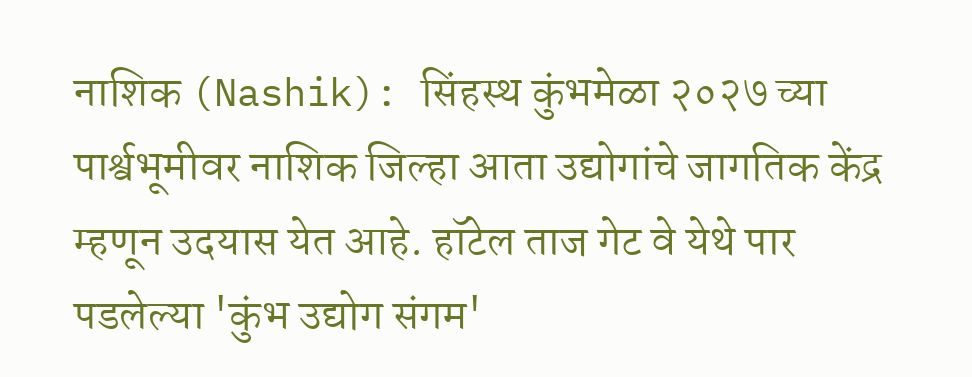नाशिक (Nashik): सिंहस्थ कुंभमेळा २०२७ च्या पार्श्वभूमीवर नाशिक जिल्हा आता उद्योगांचे जागतिक केंद्र म्हणून उदयास येत आहे. हॉटेल ताज गेट वे येथे पार पडलेल्या 'कुंभ उद्योग संगम'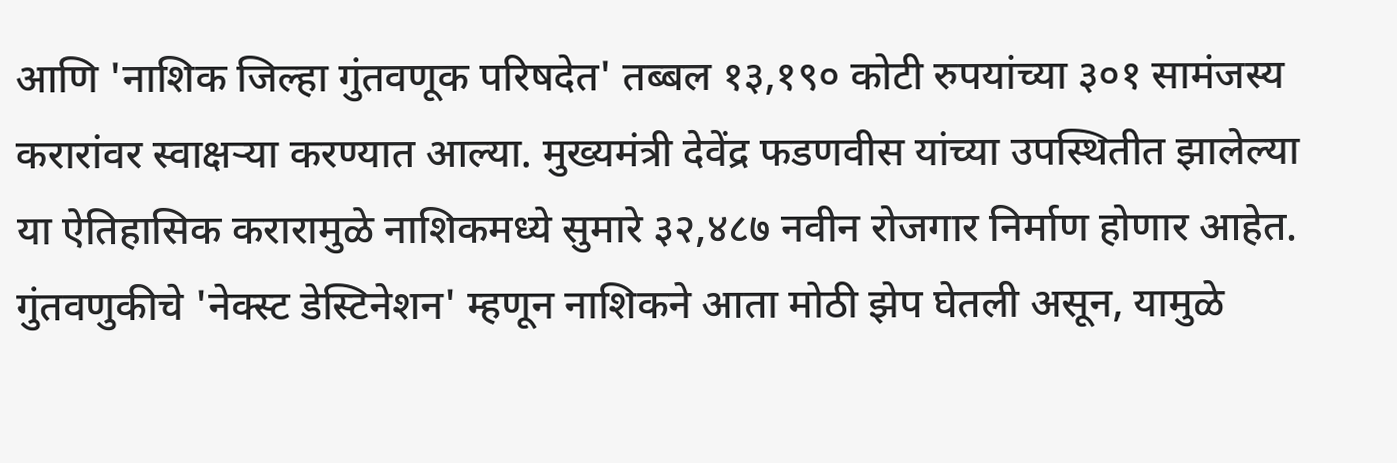आणि 'नाशिक जिल्हा गुंतवणूक परिषदेत' तब्बल १३,१९० कोटी रुपयांच्या ३०१ सामंजस्य करारांवर स्वाक्षऱ्या करण्यात आल्या. मुख्यमंत्री देवेंद्र फडणवीस यांच्या उपस्थितीत झालेल्या या ऐतिहासिक करारामुळे नाशिकमध्ये सुमारे ३२,४८७ नवीन रोजगार निर्माण होणार आहेत. गुंतवणुकीचे 'नेक्स्ट डेस्टिनेशन' म्हणून नाशिकने आता मोठी झेप घेतली असून, यामुळे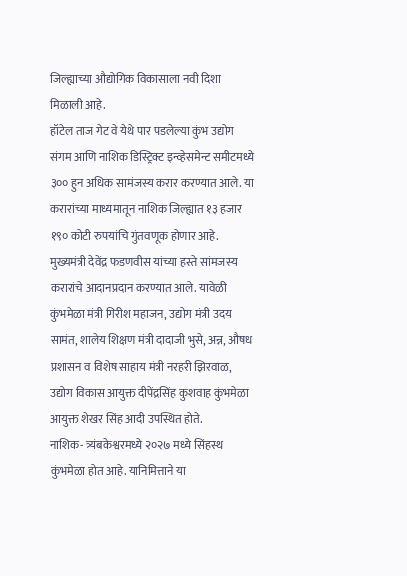जिल्ह्याच्या औद्योगिक विकासाला नवी दिशा मिळाली आहे.
हॉटेल ताज गेट वे येथे पार पडलेल्या कुंभ उद्योग संगम आणि नाशिक डिस्ट्रिक्ट इन्व्हेसमेन्ट समीटमध्ये ३०० हुन अधिक सामंजस्य करार करण्यात आले. या करारांच्या माध्यमातून नाशिक जिल्ह्यात १३ हजार १९० कोटी रुपयांचि गुंतवणूक होणार आहे.
मुख्यमंत्री देवेंद्र फडणवीस यांच्या हस्ते सांमजस्य करारांचे आदानप्रदान करण्यात आले. यावेळी कुंभमेळा मंत्री गिरीश महाजन, उद्योग मंत्री उदय सामंत, शालेय शिक्षण मंत्री दादाजी भुसे, अन्न, औषध प्रशासन व विशेष साहाय मंत्री नरहरी झिरवाळ, उद्योग विकास आयुक्त दीपेंद्रसिंह कुशवाह कुंभमेळा आयुक्त शेखर सिंह आदी उपस्थित होते.
नाशिक- त्र्यंबकेश्वरमध्ये २०२७ मध्ये सिंहस्थ कुंभमेळा होत आहे. यानिमित्ताने या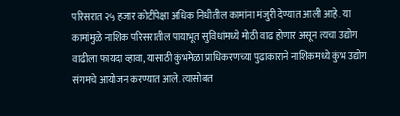परिसरात २५ हजार कोटींपेक्षा अधिक निधीतील कामांना मंजुरी देण्यात आली आहे. या कामांमुळे नाशिक परिसरातील पायाभूत सुविधांमध्ये मोठी वाढ होणार असून त्यचा उद्योग वाढीला फायदा व्हावा, यासाठी कुंभमेळा प्राधिकरणच्या पुढाकाराने नाशिकमध्ये कुंभ उद्योग संगमचे आयोजन करण्यात आले. त्यासोबत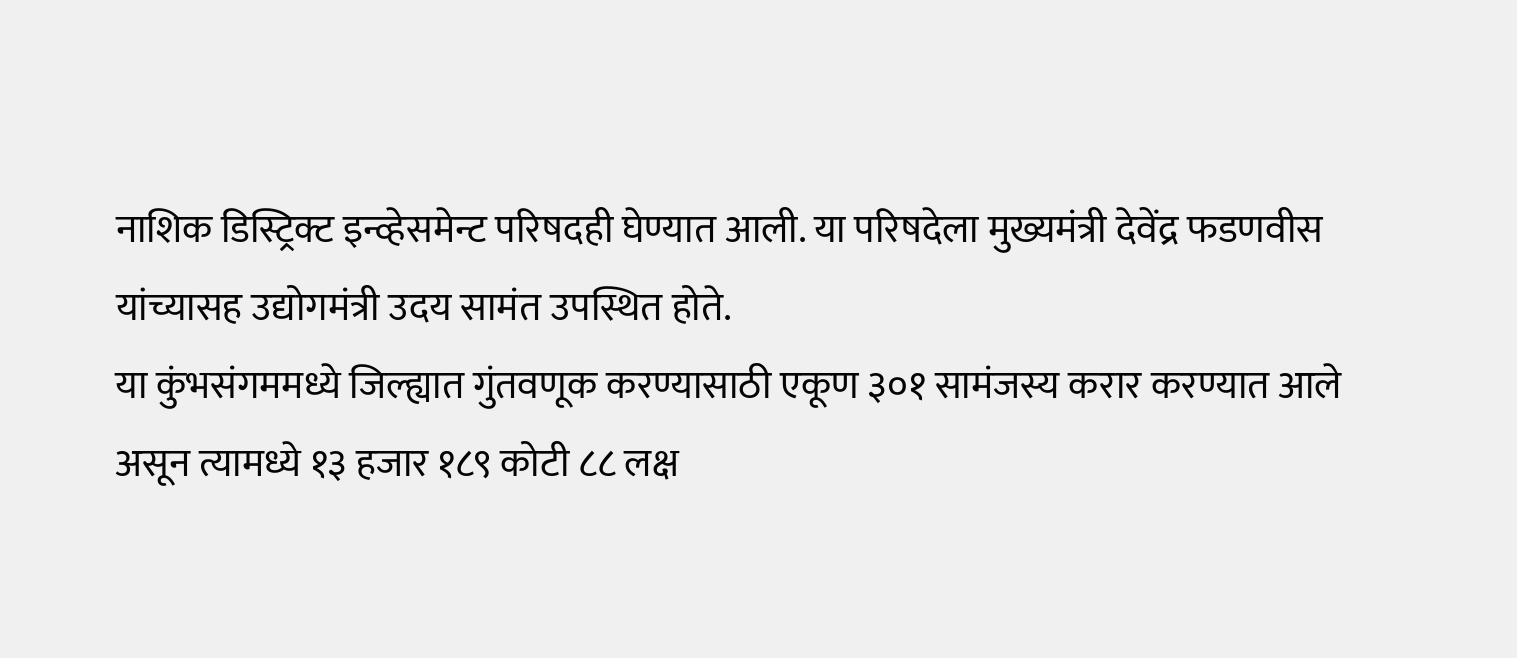नाशिक डिस्ट्रिक्ट इन्व्हेसमेन्ट परिषदही घेण्यात आली. या परिषदेला मुख्यमंत्री देवेंद्र फडणवीस यांच्यासह उद्योगमंत्री उदय सामंत उपस्थित होते.
या कुंभसंगममध्ये जिल्ह्यात गुंतवणूक करण्यासाठी एकूण ३०१ सामंजस्य करार करण्यात आले असून त्यामध्ये १३ हजार १८९ कोटी ८८ लक्ष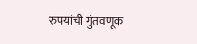रुपयांची गुंतवणूक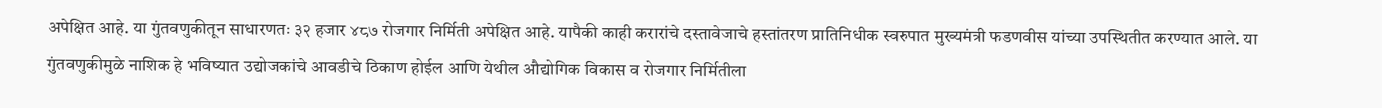अपेक्षित आहे. या गुंतवणुकीतून साधारणतः ३२ हजार ४८७ रोजगार निर्मिती अपेक्षित आहे. यापैकी काही करारांचे दस्तावेजाचे हस्तांतरण प्रातिनिधीक स्वरुपात मुख्यमंत्री फडणवीस यांच्या उपस्थितीत करण्यात आले. या गुंतवणुकीमुळे नाशिक हे भविष्यात उद्योजकांचे आवडीचे ठिकाण होईल आणि येथील औद्योगिक विकास व रोजगार निर्मितीला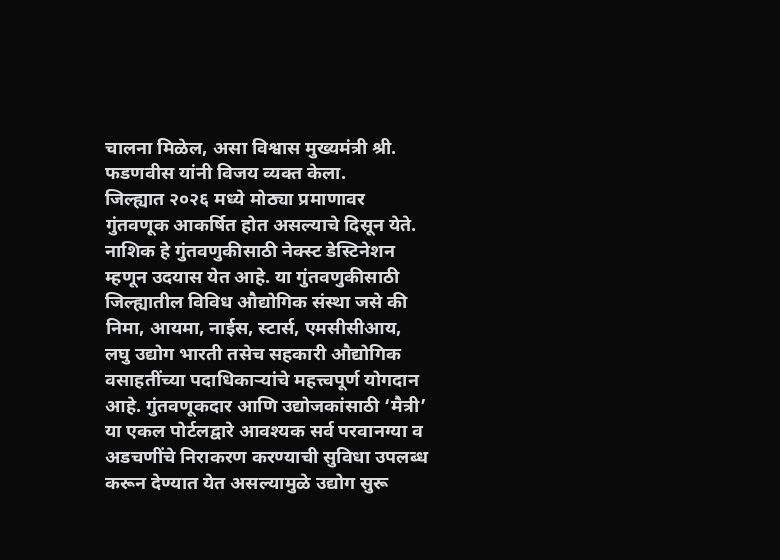चालना मिळेल, असा विश्वास मुख्यमंत्री श्री. फडणवीस यांनी विजय व्यक्त केला.
जिल्ह्यात २०२६ मध्ये मोठ्या प्रमाणावर गुंतवणूक आकर्षित होत असल्याचे दिसून येते. नाशिक हे गुंतवणुकीसाठी नेक्स्ट डेस्टिनेशन म्हणून उदयास येत आहे. या गुंतवणुकीसाठी जिल्ह्यातील विविध औद्योगिक संस्था जसे की निमा, आयमा, नाईस, स्टार्स, एमसीसीआय, लघु उद्योग भारती तसेच सहकारी औद्योगिक वसाहतींच्या पदाधिकाऱ्यांचे महत्त्वपूर्ण योगदान आहे. गुंतवणूकदार आणि उद्योजकांसाठी ‘मैत्री’ या एकल पोर्टलद्वारे आवश्यक सर्व परवानग्या व अडचणींचे निराकरण करण्याची सुविधा उपलब्ध करून देण्यात येत असल्यामुळे उद्योग सुरू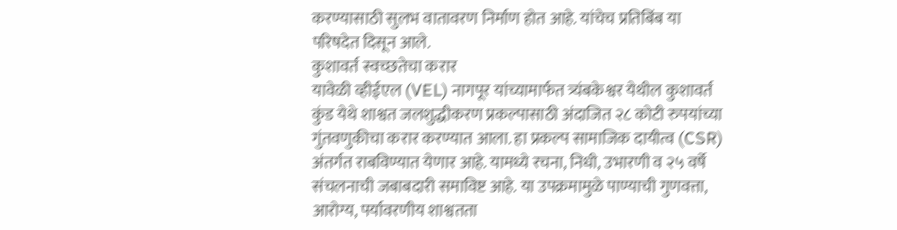करण्यासाठी सुलभ वातावरण निर्माण होत आहे. यांचेच प्रतिबिंब या परिषदेत दिसून आले.
कुशावर्त स्वच्छतेचा करार
यावेळी व्हीईएल (VEL) नागपूर यांच्यामार्फत त्र्यंबकेश्वर येथील कुशावर्त कुंड येथे शाश्वत जलशुद्धीकरण प्रकल्पासाठी अंदाजित २८ कोटी रुपयांच्या गुंतवणुकीचा करार करण्यात आला. हा प्रकल्प सामाजिक दायीत्व (CSR) अंतर्गत राबविण्यात येणार आहे. यामध्ये रचना, निधी, उभारणी व २५ वर्षे संचलनाची जबाबदारी समाविष्ट आहे. या उपक्रमामुळे पाण्याची गुणवत्ता, आरोग्य, पर्यावरणीय शाश्वतता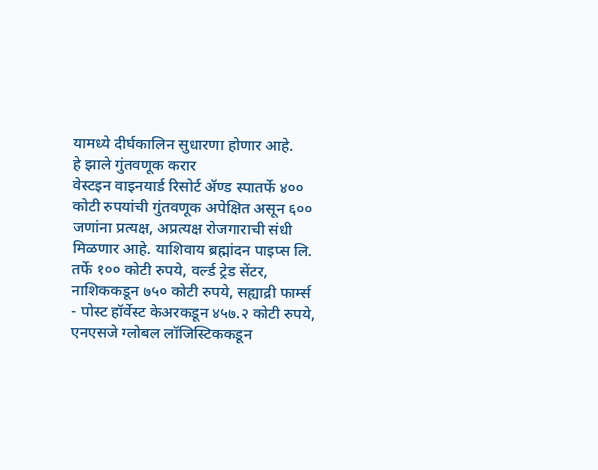यामध्ये दीर्घकालिन सुधारणा होणार आहे.
हे झाले गुंतवणूक करार
वेस्टइन वाइनयार्ड रिसोर्ट ॲण्ड स्पातर्फे ४०० कोटी रुपयांची गुंतवणूक अपेक्षित असून ६०० जणांना प्रत्यक्ष, अप्रत्यक्ष रोजगाराची संधी मिळणार आहे. याशिवाय ब्रह्मांदन पाइप्स लि. तर्फे १०० कोटी रुपये, वर्ल्ड ट्रेड सेंटर, नाशिककडून ७५० कोटी रुपये, सह्याद्री फार्म्स - पोस्ट हॉर्वेस्ट केअरकडून ४५७.२ कोटी रुपये, एनएसजे ग्लोबल लॉजिस्टिककडून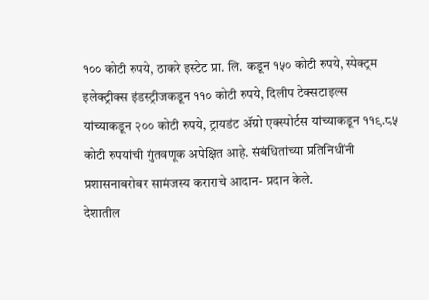१०० कोटी रुपये, ठाकरे इस्टेट प्रा. लि. कडून १५० कोटी रुपये, स्पेक्ट्रम इलेक्ट्रीक्स इंडस्ट्रीजकडून ११० कोटी रुपये, दिलीप टेक्सटाइल्स यांच्याकडून २०० कोटी रुपये, ट्रायडंट ॲग्रो एक्स्पोर्टस यांच्याकडून ११९.८५ कोटी रुपयांची गुंतवणूक अपेक्षित आहे. संबंधितांच्या प्रतिनिधींनी प्रशासनाबरोबर सामंजस्य कराराचे आदान- प्रदान केले.
देशातील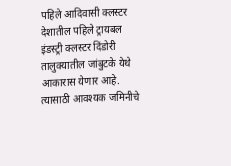पहिले आदिवासी क्लस्टर
देशातील पहिले ट्रायबल इंडस्ट्री क्लस्टर दिंडोरी तालुक्यातील जांबुटके येथे आकारास येणार आहे. त्यासाठी आवश्यक जमिनीचे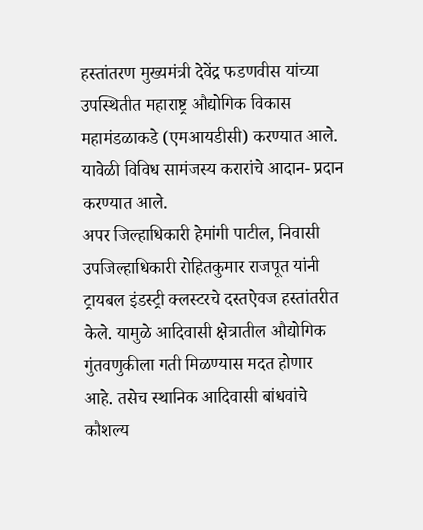हस्तांतरण मुख्यमंत्री देवेंद्र फडणवीस यांच्या उपस्थितीत महाराष्ट्र औद्योगिक विकास महामंडळाकडे (एमआयडीसी) करण्यात आले. यावेळी विविध सामंजस्य करारांचे आदान- प्रदान करण्यात आले.
अपर जिल्हाधिकारी हेमांगी पाटील, निवासी उपजिल्हाधिकारी रोहितकुमार राजपूत यांनी ट्रायबल इंडस्ट्री क्लस्टरचे दस्तऐवज हस्तांतरीत केले. यामुळे आदिवासी क्षेत्रातील औद्योगिक गुंतवणुकीला गती मिळण्यास मदत होणार आहे. तसेच स्थानिक आदिवासी बांधवांचे कौशल्य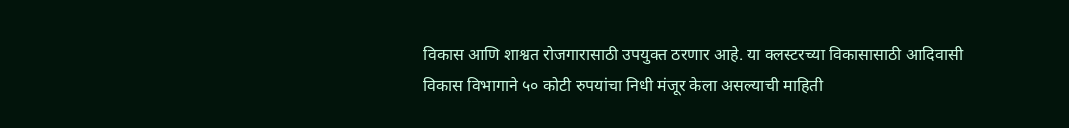विकास आणि शाश्वत रोजगारासाठी उपयुक्त ठरणार आहे. या क्लस्टरच्या विकासासाठी आदिवासी विकास विभागाने ५० कोटी रुपयांचा निधी मंजूर केला असल्याची माहिती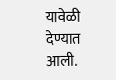यावेळी देण्यात आली.